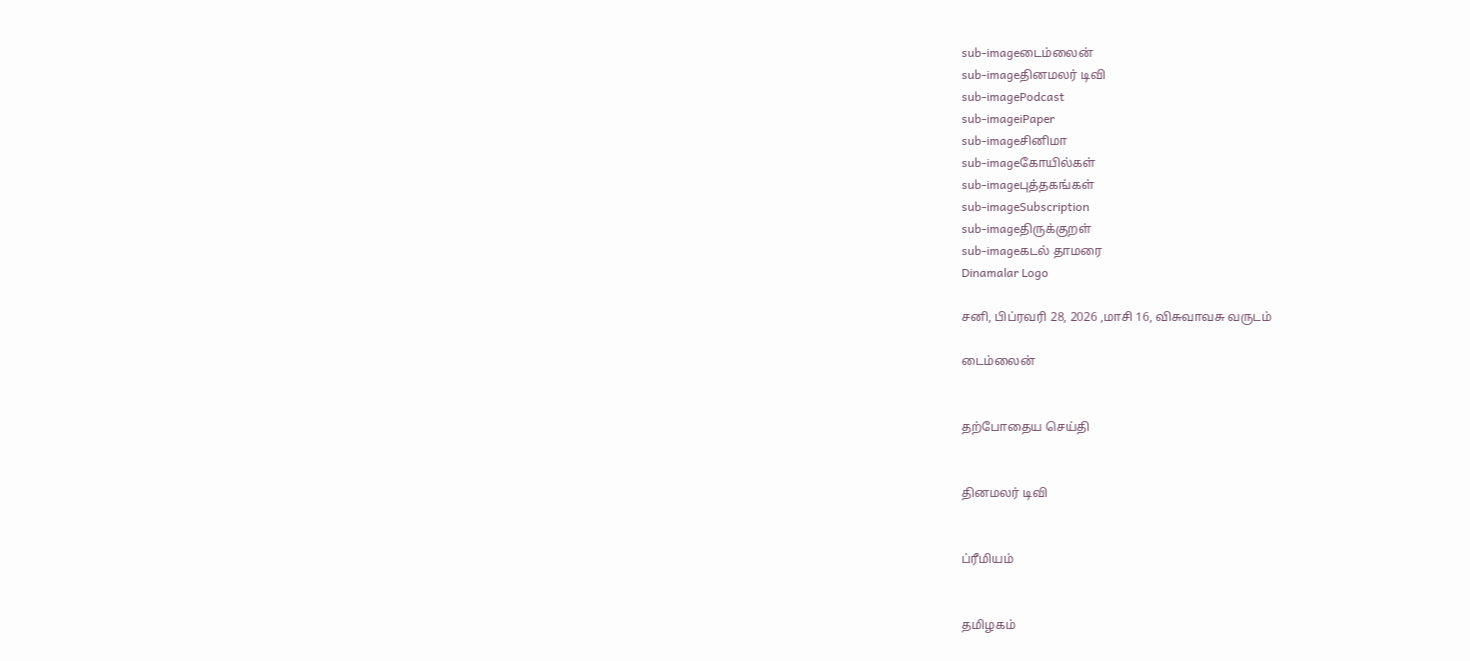sub-imageடைம்லைன்
sub-imageதினமலர் டிவி
sub-imagePodcast
sub-imageiPaper
sub-imageசினிமா
sub-imageகோயில்கள்
sub-imageபுத்தகங்கள்
sub-imageSubscription
sub-imageதிருக்குறள்
sub-imageகடல் தாமரை
Dinamalar Logo

சனி, பிப்ரவரி 28, 2026 ,மாசி 16, விசுவாவசு வருடம்

டைம்லைன்


தற்போதைய செய்தி


தினமலர் டிவி


ப்ரீமியம்


தமிழகம்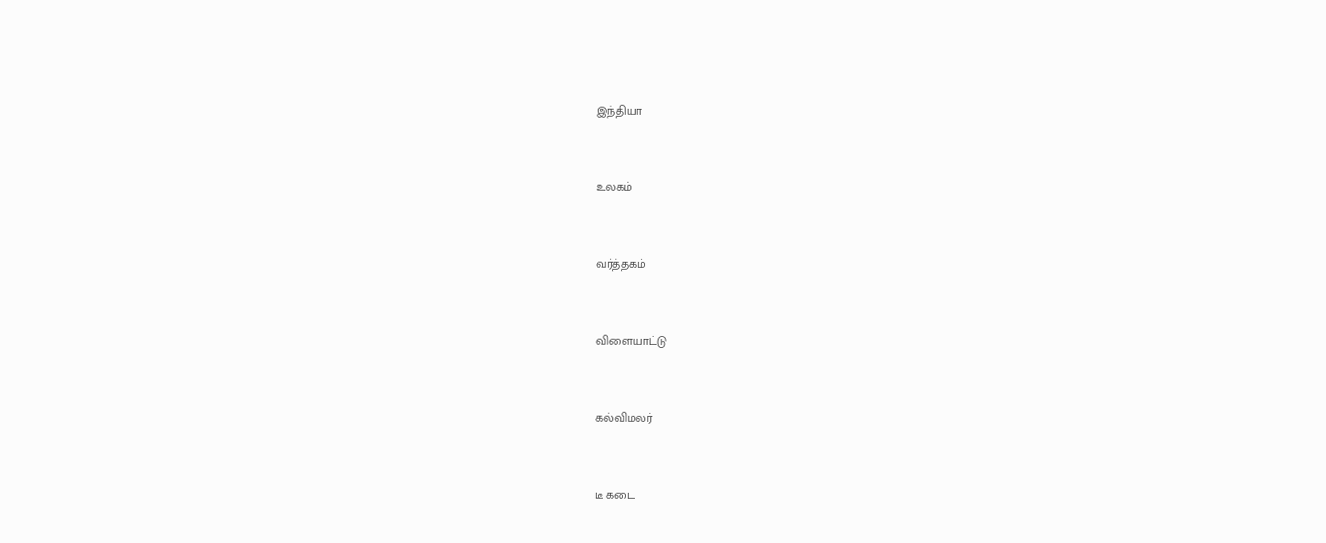இந்தியா


உலகம்


வர்த்தகம்


விளையாட்டு


கல்விமலர்


டீ கடை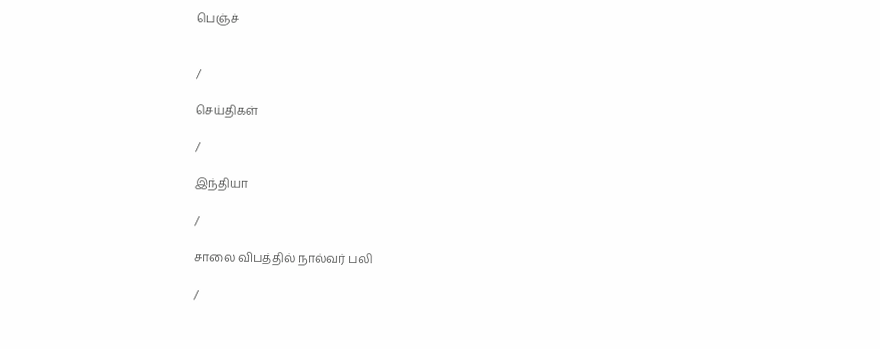பெஞ்ச்


/

செய்திகள்

/

இந்தியா

/

சாலை விபத்தில் நால்வர் பலி

/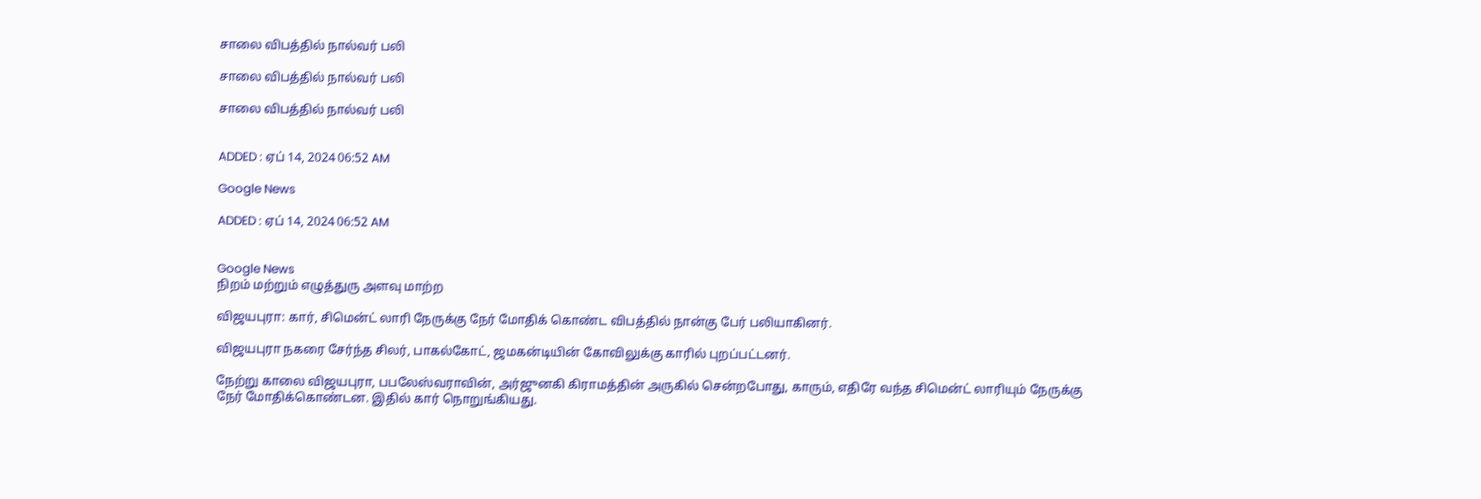சாலை விபத்தில் நால்வர் பலி

சாலை விபத்தில் நால்வர் பலி

சாலை விபத்தில் நால்வர் பலி


ADDED : ஏப் 14, 2024 06:52 AM

Google News

ADDED : ஏப் 14, 2024 06:52 AM


Google News
நிறம் மற்றும் எழுத்துரு அளவு மாற்ற

விஜயபுரா: கார், சிமென்ட் லாரி நேருக்கு நேர் மோதிக் கொண்ட விபத்தில் நான்கு பேர் பலியாகினர்.

விஜயபுரா நகரை சேர்ந்த சிலர், பாகல்கோட், ஜமகன்டியின் கோவிலுக்கு காரில் புறப்பட்டனர்.

நேற்று காலை விஜயபுரா, பபலேஸ்வராவின், அர்ஜுனகி கிராமத்தின் அருகில் சென்றபோது, காரும், எதிரே வந்த சிமென்ட் லாரியும் நேருக்கு நேர் மோதிக்கொண்டன. இதில் கார் நொறுங்கியது.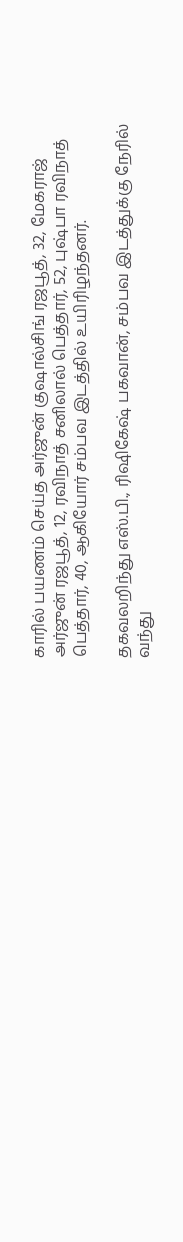காரில் பயணம் செய்த அர்ஜுன் குஷால்சிங் ரஜபூத், 32, மேகராஜ் அர்ஜுன் ரஜபூத், 12, ரவிநாத் சனிலால் பெத்தார், 52, புஷ்பா ரவிநாத் பெத்தார், 40, ஆகியோர் சம்பவ இடத்தில் உயிரிழந்தனர்.

தகவலறிந்து எஸ்.பி., ரிஷிகேஷ் பகவான், சம்பவ இடத்துக்கு நேரில் வந்து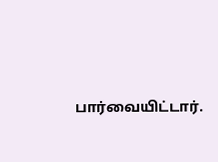பார்வையிட்டார்.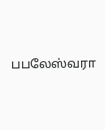பபலேஸ்வரா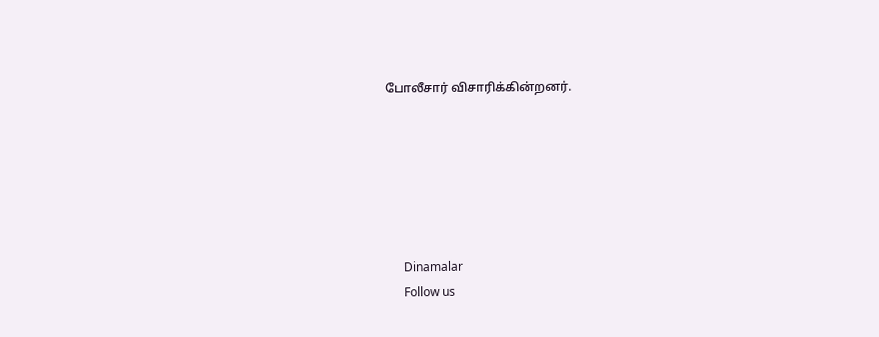போலீசார் விசாரிக்கின்றனர்.






      Dinamalar
      Follow us